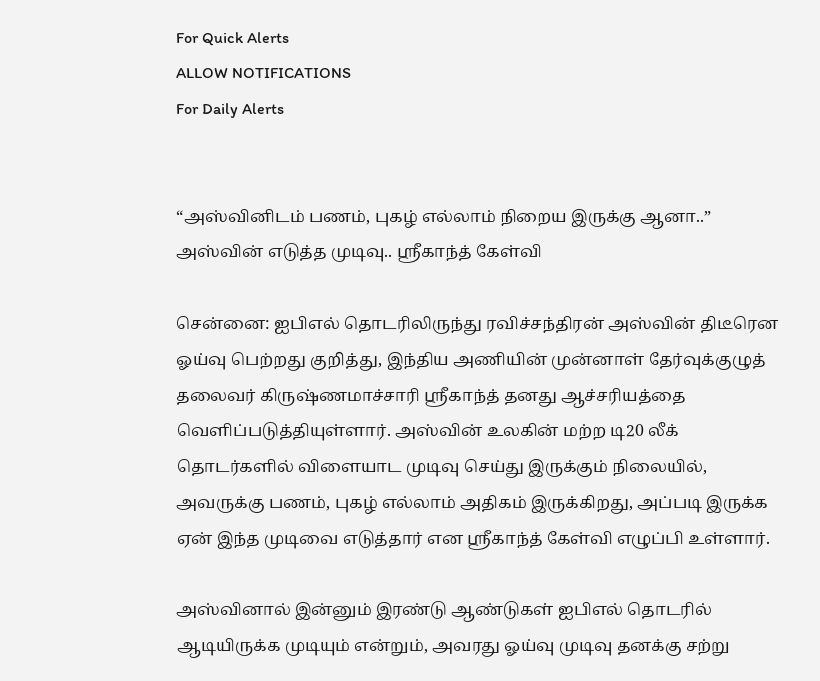For Quick Alerts
ALLOW NOTIFICATIONS
For Daily Alerts


“அஸ்வினிடம் பணம், புகழ் எல்லாம் நிறைய இருக்கு ஆனா..” அஸ்வின் எடுத்த முடிவு.. ஸ்ரீகாந்த் கேள்வி

சென்னை: ஐபிஎல் தொடரிலிருந்து ரவிச்சந்திரன் அஸ்வின் திடீரென ஓய்வு பெற்றது குறித்து, இந்திய அணியின் முன்னாள் தேர்வுக்குழுத் தலைவர் கிருஷ்ணமாச்சாரி ஸ்ரீகாந்த் தனது ஆச்சரியத்தை வெளிப்படுத்தியுள்ளார். அஸ்வின் உலகின் மற்ற டி20 லீக் தொடர்களில் விளையாட முடிவு செய்து இருக்கும் நிலையில், அவருக்கு பணம், புகழ் எல்லாம் அதிகம் இருக்கிறது, அப்படி இருக்க ஏன் இந்த முடிவை எடுத்தார் என ஸ்ரீகாந்த் கேள்வி எழுப்பி உள்ளார்.

அஸ்வினால் இன்னும் இரண்டு ஆண்டுகள் ஐபிஎல் தொடரில் ஆடியிருக்க முடியும் என்றும், அவரது ஓய்வு முடிவு தனக்கு சற்று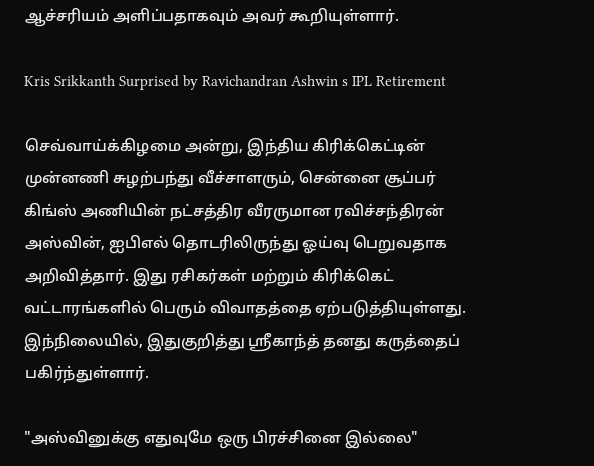ஆச்சரியம் அளிப்பதாகவும் அவர் கூறியுள்ளார்.

Kris Srikkanth Surprised by Ravichandran Ashwin s IPL Retirement

செவ்வாய்க்கிழமை அன்று, இந்திய கிரிக்கெட்டின் முன்னணி சுழற்பந்து வீச்சாளரும், சென்னை சூப்பர் கிங்ஸ் அணியின் நட்சத்திர வீரருமான ரவிச்சந்திரன் அஸ்வின், ஐபிஎல் தொடரிலிருந்து ஓய்வு பெறுவதாக அறிவித்தார். இது ரசிகர்கள் மற்றும் கிரிக்கெட் வட்டாரங்களில் பெரும் விவாதத்தை ஏற்படுத்தியுள்ளது. இந்நிலையில், இதுகுறித்து ஸ்ரீகாந்த் தனது கருத்தைப் பகிர்ந்துள்ளார்.

"அஸ்வினுக்கு எதுவுமே ஒரு பிரச்சினை இல்லை"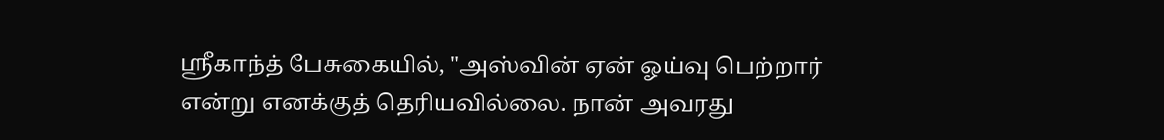ஸ்ரீகாந்த் பேசுகையில், "அஸ்வின் ஏன் ஓய்வு பெற்றார் என்று எனக்குத் தெரியவில்லை. நான் அவரது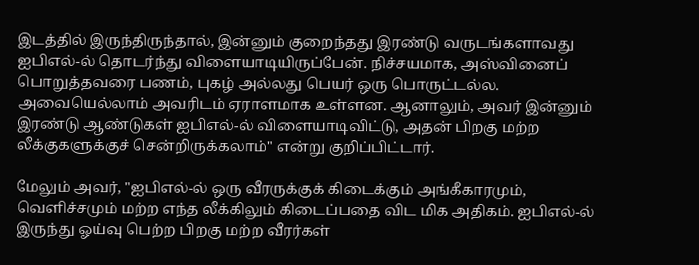இடத்தில் இருந்திருந்தால், இன்னும் குறைந்தது இரண்டு வருடங்களாவது ஐபிஎல்-ல் தொடர்ந்து விளையாடியிருப்பேன். நிச்சயமாக, அஸ்வினைப் பொறுத்தவரை பணம், புகழ் அல்லது பெயர் ஒரு பொருட்டல்ல. அவையெல்லாம் அவரிடம் ஏராளமாக உள்ளன. ஆனாலும், அவர் இன்னும் இரண்டு ஆண்டுகள் ஐபிஎல்-ல் விளையாடிவிட்டு, அதன் பிறகு மற்ற லீக்குகளுக்குச் சென்றிருக்கலாம்" என்று குறிப்பிட்டார்.

மேலும் அவர், "ஐபிஎல்-ல் ஒரு வீரருக்குக் கிடைக்கும் அங்கீகாரமும், வெளிச்சமும் மற்ற எந்த லீக்கிலும் கிடைப்பதை விட மிக அதிகம். ஐபிஎல்-ல் இருந்து ஓய்வு பெற்ற பிறகு மற்ற வீரர்கள்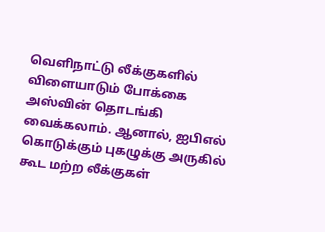வெளிநாட்டு லீக்குகளில் விளையாடும் போக்கை அஸ்வின் தொடங்கி வைக்கலாம். ஆனால், ஐபிஎல் கொடுக்கும் புகழுக்கு அருகில் கூட மற்ற லீக்குகள்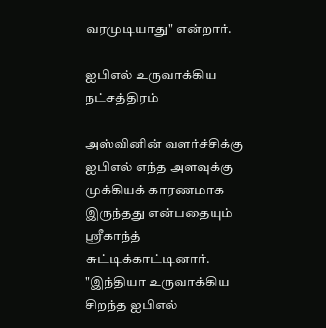வரமுடியாது" என்றார்.

ஐபிஎல் உருவாக்கிய நட்சத்திரம்

அஸ்வினின் வளர்ச்சிக்கு ஐபிஎல் எந்த அளவுக்கு முக்கியக் காரணமாக இருந்தது என்பதையும் ஸ்ரீகாந்த் சுட்டிக்காட்டினார். "இந்தியா உருவாக்கிய சிறந்த ஐபிஎல்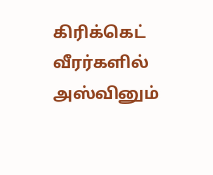கிரிக்கெட் வீரர்களில் அஸ்வினும்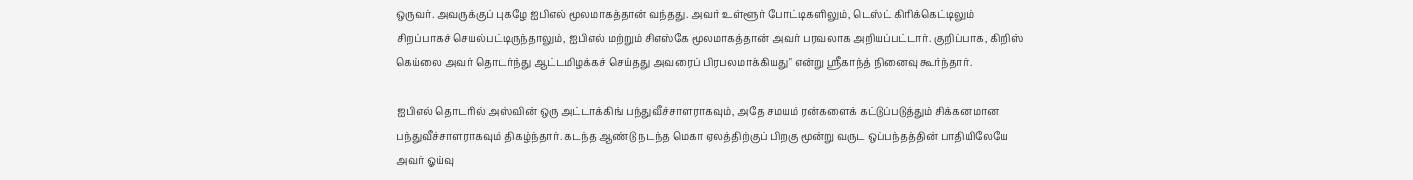ஒருவர். அவருக்குப் புகழே ஐபிஎல் மூலமாகத்தான் வந்தது. அவர் உள்ளூர் போட்டிகளிலும், டெஸ்ட் கிரிக்கெட்டிலும் சிறப்பாகச் செயல்பட்டிருந்தாலும், ஐபிஎல் மற்றும் சிஎஸ்கே மூலமாகத்தான் அவர் பரவலாக அறியப்பட்டார். குறிப்பாக, கிறிஸ் கெய்லை அவர் தொடர்ந்து ஆட்டமிழக்கச் செய்தது அவரைப் பிரபலமாக்கியது" என்று ஸ்ரீகாந்த் நினைவு கூர்ந்தார்.

ஐபிஎல் தொடரில் அஸ்வின் ஒரு அட்டாக்கிங் பந்துவீச்சாளராகவும், அதே சமயம் ரன்களைக் கட்டுப்படுத்தும் சிக்கனமான பந்துவீச்சாளராகவும் திகழ்ந்தார். கடந்த ஆண்டு நடந்த மெகா ஏலத்திற்குப் பிறகு மூன்று வருட ஒப்பந்தத்தின் பாதியிலேயே அவர் ஓய்வு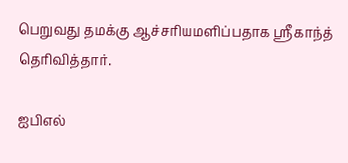பெறுவது தமக்கு ஆச்சரியமளிப்பதாக ஸ்ரீகாந்த் தெரிவித்தார்.

ஐபிஎல்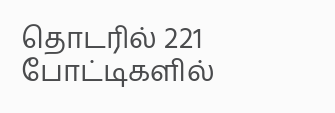தொடரில் 221 போட்டிகளில்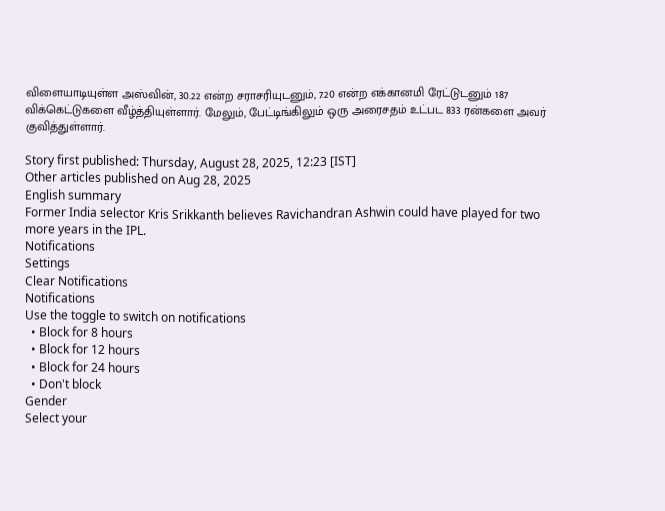விளையாடியுள்ள அஸ்வின், 30.22 என்ற சராசரியுடனும், 7.20 என்ற எக்கானமி ரேட்டுடனும் 187 விக்கெட்டுகளை வீழ்த்தியுள்ளார். மேலும், பேட்டிங்கிலும் ஒரு அரைசதம் உட்பட 833 ரன்களை அவர் குவித்துள்ளார்.

Story first published: Thursday, August 28, 2025, 12:23 [IST]
Other articles published on Aug 28, 2025
English summary
Former India selector Kris Srikkanth believes Ravichandran Ashwin could have played for two more years in the IPL.
Notifications
Settings
Clear Notifications
Notifications
Use the toggle to switch on notifications
  • Block for 8 hours
  • Block for 12 hours
  • Block for 24 hours
  • Don't block
Gender
Select your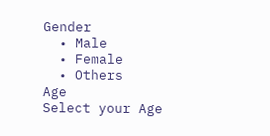Gender
  • Male
  • Female
  • Others
Age
Select your Age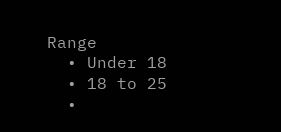Range
  • Under 18
  • 18 to 25
  •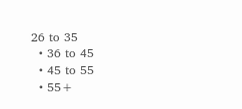26 to 35
  • 36 to 45
  • 45 to 55
  • 55+